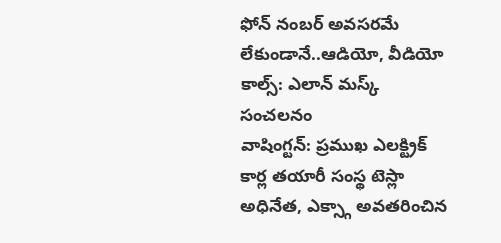ఫోన్ నంబర్ అవసరమే లేకుండానే..ఆడియో, వీడియో కాల్స్: ఎలాన్ మస్క్ సంచలనం
వాషింగ్టన్: ప్రముఖ ఎలక్ట్రిక్ కార్ల తయారీ సంస్థ టెస్లా అధినేత, ఎక్స్గా అవతరించిన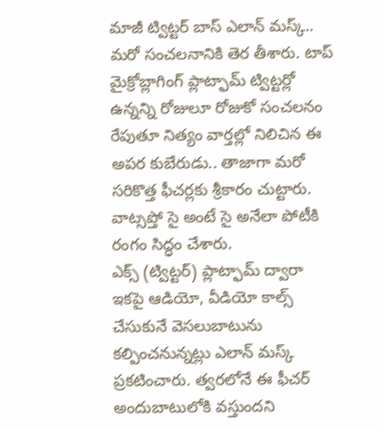మాజీ ట్విట్టర్ బాస్ ఎలాన్ మస్క్.. మరో సంచలనానికి తెర తీశారు. టాప్ మైక్రోబ్లాగింగ్ ప్లాట్ఫామ్ ట్విట్టర్లో ఉన్నన్ని రోజులూ రోజుకో సంచలనం రేపుతూ నిత్యం వార్తల్లో నిలిచిన ఈ అపర కుబేరుడు.. తాజాగా మరో సరికొత్త ఫీచర్లకు శ్రీకారం చుట్టారు. వాట్సప్తో సై అంటే సై అనేలా పోటీకి రంగం సిద్ధం చేశారు.
ఎక్స్ (ట్విట్టర్) ప్లాట్ఫామ్ ద్వారా ఇకపై ఆడియో, వీడియో కాల్స్ చేసుకునే వెసలుబాటును కల్పించనున్నట్లు ఎలాన్ మస్క్ ప్రకటించారు. త్వరలోనే ఈ ఫీచర్ అందుబాటులోకి వస్తుందని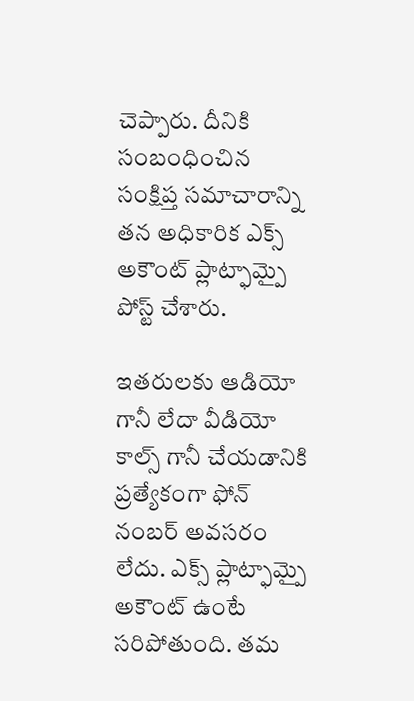చెప్పారు. దీనికి సంబంధించిన సంక్షిప్త సమాచారాన్ని తన అధికారిక ఎక్స్ అకౌంట్ ప్లాట్ఫామ్పై పోస్ట్ చేశారు.

ఇతరులకు ఆడియో గానీ లేదా వీడియో కాల్స్ గానీ చేయడానికి ప్రత్యేకంగా ఫోన్ నంబర్ అవసరం లేదు. ఎక్స్ ప్లాట్ఫామ్పై అకౌంట్ ఉంటే సరిపోతుంది. తమ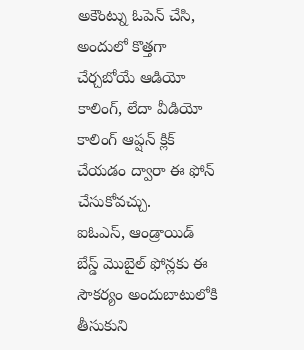అకౌంట్ను ఓపెన్ చేసి, అందులో కొత్తగా చేర్చబోయే ఆడియో కాలింగ్, లేదా వీడియో కాలింగ్ ఆప్షన్ క్లిక్ చేయడం ద్వారా ఈ ఫోన్ చేసుకోవచ్చు.
ఐఓఎస్, ఆండ్రాయిడ్ బేస్డ్ మొబైల్ ఫోన్లకు ఈ సౌకర్యం అందుబాటులోకి తీసుకుని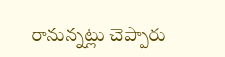రానున్నట్లు చెప్పారు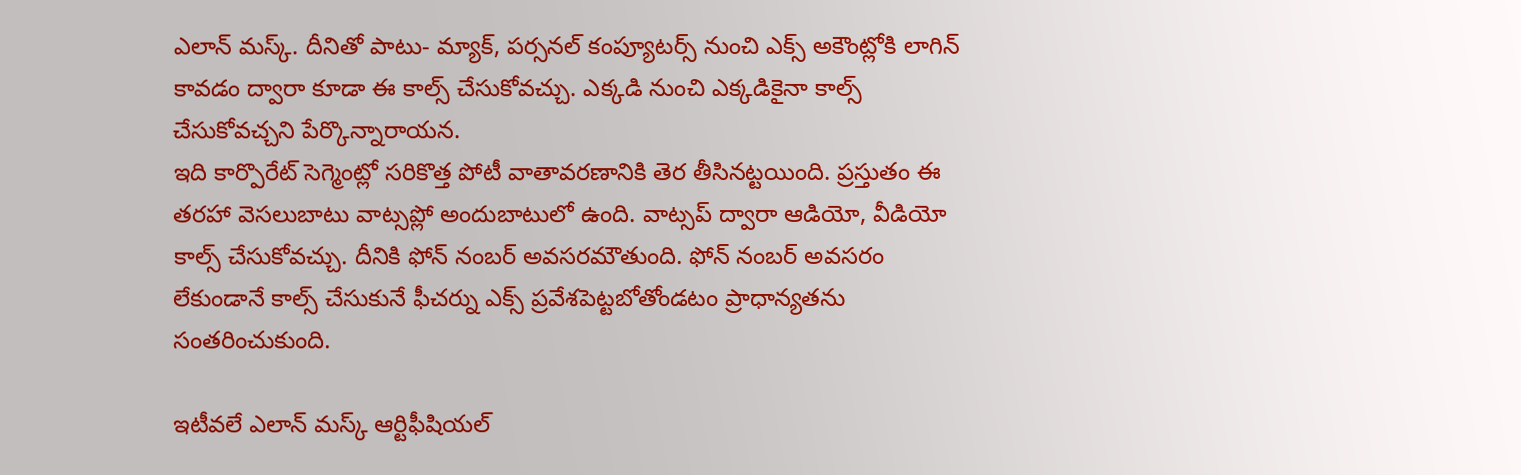ఎలాన్ మస్క్. దీనితో పాటు- మ్యాక్, పర్సనల్ కంప్యూటర్స్ నుంచి ఎక్స్ అకౌంట్లోకి లాగిన్ కావడం ద్వారా కూడా ఈ కాల్స్ చేసుకోవచ్చు. ఎక్కడి నుంచి ఎక్కడికైనా కాల్స్ చేసుకోవచ్చని పేర్కొన్నారాయన.
ఇది కార్పొరేట్ సెగ్మెంట్లో సరికొత్త పోటీ వాతావరణానికి తెర తీసినట్టయింది. ప్రస్తుతం ఈ తరహా వెసలుబాటు వాట్సప్లో అందుబాటులో ఉంది. వాట్సప్ ద్వారా ఆడియో, వీడియో కాల్స్ చేసుకోవచ్చు. దీనికి ఫోన్ నంబర్ అవసరమౌతుంది. ఫోన్ నంబర్ అవసరం లేకుండానే కాల్స్ చేసుకునే ఫీచర్ను ఎక్స్ ప్రవేశపెట్టబోతోండటం ప్రాధాన్యతను సంతరించుకుంది.

ఇటీవలే ఎలాన్ మస్క్ ఆర్టిఫీషియల్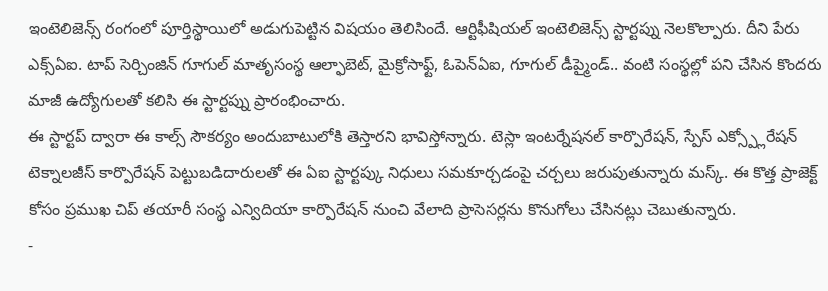ఇంటెలిజెన్స్ రంగంలో పూర్తిస్థాయిలో అడుగుపెట్టిన విషయం తెలిసిందే. ఆర్టిఫీషియల్ ఇంటెలిజెన్స్ స్టార్టప్ను నెలకొల్పారు. దీని పేరు ఎక్స్ఏఐ. టాప్ సెర్చింజిన్ గూగుల్ మాతృసంస్థ ఆల్ఫాబెట్, మైక్రోసాఫ్ట్, ఓపెన్ఏఐ, గూగుల్ డీప్మైండ్.. వంటి సంస్థల్లో పని చేసిన కొందరు మాజీ ఉద్యోగులతో కలిసి ఈ స్టార్టప్ను ప్రారంభించారు.
ఈ స్టార్టప్ ద్వారా ఈ కాల్స్ సౌకర్యం అందుబాటులోకి తెస్తారని భావిస్తోన్నారు. టెస్లా ఇంటర్నేషనల్ కార్పొరేషన్, స్పేస్ ఎక్స్ప్లోరేషన్ టెక్నాలజీస్ కార్పొరేషన్ పెట్టుబడిదారులతో ఈ ఏఐ స్టార్టప్కు నిధులు సమకూర్చడంపై చర్చలు జరుపుతున్నారు మస్క్. ఈ కొత్త ప్రాజెక్ట్ కోసం ప్రముఖ చిప్ తయారీ సంస్థ ఎన్విదియా కార్పొరేషన్ నుంచి వేలాది ప్రాసెసర్లను కొనుగోలు చేసినట్లు చెబుతున్నారు.
-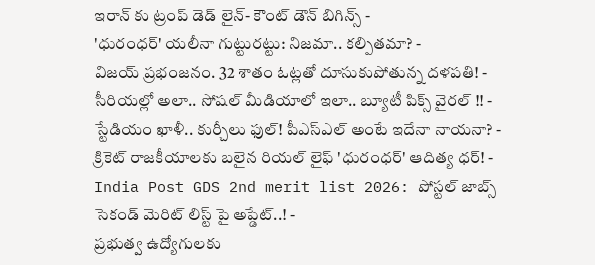ఇరాన్ కు ట్రంప్ డెడ్ లైన్- కౌంట్ డౌన్ బిగిన్స్ -
'ధురంధర్' యలీనా గుట్టురట్టు: నిజమా.. కల్పితమా? -
విజయ్ ప్రభంజనం. 32 శాతం ఓట్లతో దూసుకుపోతున్న దళపతి! -
సీరియల్లో అలా.. సోషల్ మీడియాలో ఇలా.. బ్యూటీ పిక్స్ వైరల్ !! -
స్టేడియం ఖాళీ.. కుర్చీలు ఫుల్! పీఎస్ఎల్ అంటే ఇదేనా నాయనా? -
క్రికెట్ రాజకీయాలకు బలైన రియల్ లైఫ్ 'ధురంధర్' ఆదిత్య ధర్! -
India Post GDS 2nd merit list 2026: పోస్టల్ జాబ్స్ సెకండ్ మెరిట్ లిస్ట్ పై అప్డేట్..! -
ప్రభుత్వ ఉద్యోగులకు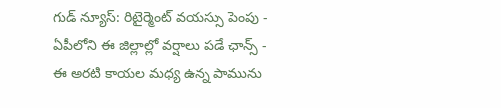గుడ్ న్యూస్: రిటైర్మెంట్ వయస్సు పెంపు -
ఏపీలోని ఈ జిల్లాల్లో వర్షాలు పడే ఛాన్స్ -
ఈ అరటి కాయల మధ్య ఉన్న పామును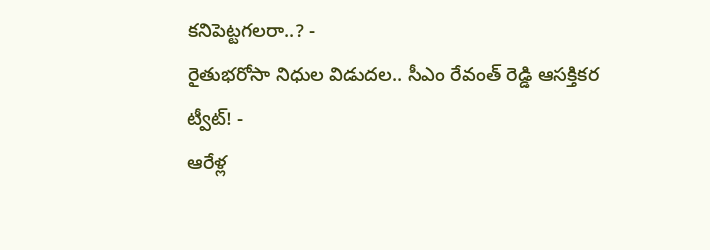కనిపెట్టగలరా..? -
రైతుభరోసా నిధుల విడుదల.. సీఎం రేవంత్ రెడ్డి ఆసక్తికర ట్వీట్! -
ఆరేళ్ల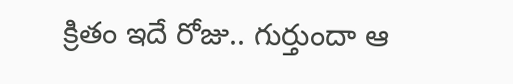క్రితం ఇదే రోజు.. గుర్తుందా ఆ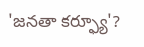'జనతా కర్ఫ్యూ'?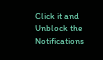Click it and Unblock the Notifications